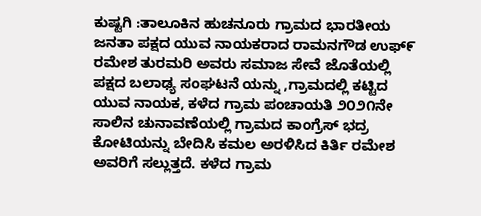ಕುಷ್ಟಗಿ :ತಾಲೂಕಿನ ಹುಚನೂರು ಗ್ರಾಮದ ಭಾರತೀಯ ಜನತಾ ಪಕ್ಷದ ಯುವ ನಾಯಕರಾದ ರಾಮನಗೌಡ ಉಫ್೯ ರಮೇಶ ತುರಮರಿ ಅವರು ಸಮಾಜ ಸೇವೆ ಜೊತೆಯಲ್ಲಿ ಪಕ್ಷದ ಬಲಾಢ್ಯ ಸಂಘಟನೆ ಯನ್ನು ,ಗ್ರಾಮದಲ್ಲಿ ಕಟ್ಟಿದ ಯುವ ನಾಯಕ, ಕಳೆದ ಗ್ರಾಮ ಪಂಚಾಯತಿ ೨೦೨೧ನೇ ಸಾಲಿನ ಚುನಾವಣೆಯಲ್ಲಿ ಗ್ರಾಮದ ಕಾಂಗ್ರೆಸ್ ಭದ್ರ ಕೋಟಿಯನ್ನು ಬೇದಿಸಿ ಕಮಲ ಅರಳಿಸಿದ ಕಿರ್ತಿ ರಮೇಶ ಅವರಿಗೆ ಸಲ್ಲುತ್ತದೆ. ಕಳೆದ ಗ್ರಾಮ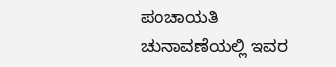ಪಂಚಾಯತಿ ಚುನಾವಣೆಯಲ್ಲಿ ಇವರ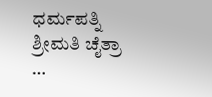ಧರ್ಮಪತ್ನಿ ಶ್ರೀಮತಿ ಚೈತ್ರಾ …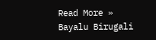Read More »
Bayalu Birugali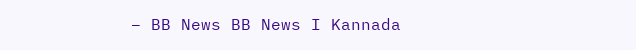– BB News BB News I Kannada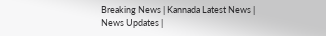Breaking News | Kannada Latest News | News Updates |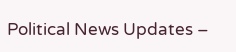Political News Updates –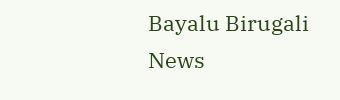Bayalu Birugali News